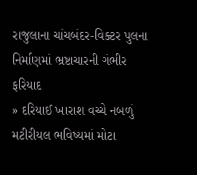રાજુલાના ચાંચબંદર-વિક્ટર પુલના નિર્માણમાં ભ્રષ્ટાચારની ગંભીર ફરિયાદ
» દરિયાઈ ખારાશ વચ્ચે નબળું મટીરીયલ ભવિષ્યમાં મોટા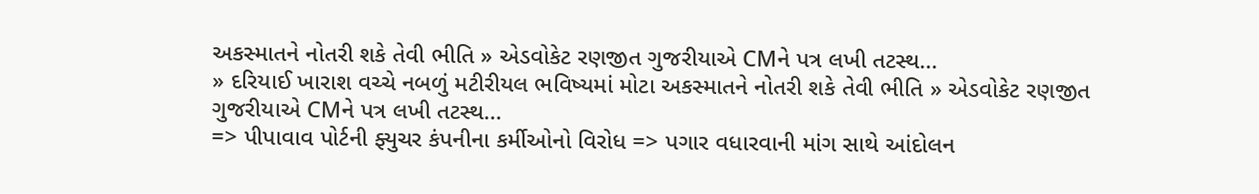અકસ્માતને નોતરી શકે તેવી ભીતિ » એડવોકેટ રણજીત ગુજરીયાએ CMને પત્ર લખી તટસ્થ...
» દરિયાઈ ખારાશ વચ્ચે નબળું મટીરીયલ ભવિષ્યમાં મોટા અકસ્માતને નોતરી શકે તેવી ભીતિ » એડવોકેટ રણજીત ગુજરીયાએ CMને પત્ર લખી તટસ્થ...
=> પીપાવાવ પોર્ટની ફ્યુચર કંપનીના કર્મીઓનો વિરોધ => પગાર વધારવાની માંગ સાથે આંદોલન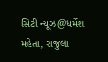સિટી ન્યૂઝ@ધર્મેશ મહેતા, રાજુલા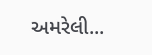અમરેલી...